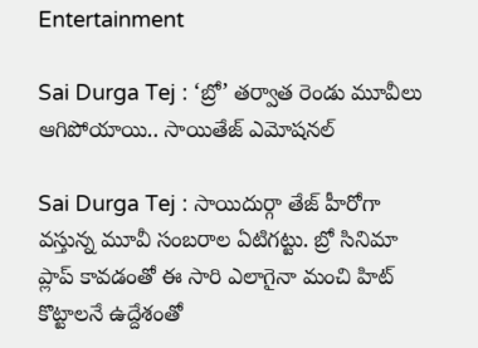Entertainment

Sai Durga Tej : ‘బ్రో’ తర్వాత రెండు మూవీలు ఆగిపోయాయి.. సాయితేజ్ ఎమోషనల్

Sai Durga Tej : సాయిదుర్గా తేజ్ హీరోగా వస్తున్న మూవీ సంబరాల ఏటిగట్టు. బ్రో సినిమా ప్లాప్ కావడంతో ఈ సారి ఎలాగైనా మంచి హిట్ కొట్టాలనే ఉద్దేశంతో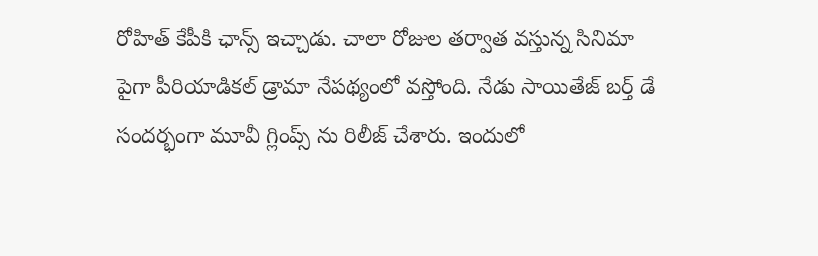రోహిత్ కేపీకి ఛాన్స్ ఇచ్చాడు. చాలా రోజుల తర్వాత వస్తున్న సినిమా పైగా పీరియాడికల్ డ్రామా నేపథ్యంలో వస్తోంది. నేడు సాయితేజ్ బర్త్ డే సందర్భంగా మూవీ గ్లింప్స్ ను రిలీజ్ చేశారు. ఇందులో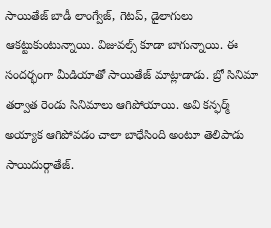సాయితేజ్ బాడీ లాంగ్వేజ్, గెటప్, డైలాగులు ఆకట్టుకుంటున్నాయి. విజువల్స్ కూడా బాగున్నాయి. ఈ సందర్భంగా మీడియాతో సాయితేజ్ మాట్లాడాడు. బ్రో సినిమా తర్వాత రెండు సినిమాలు ఆగిపోయాయి. అవి కన్ఫర్మ్ అయ్యాక ఆగిపోవడం చాలా బాధేసింది అంటూ తెలిపాడు సాయిదుర్గాతేజ్.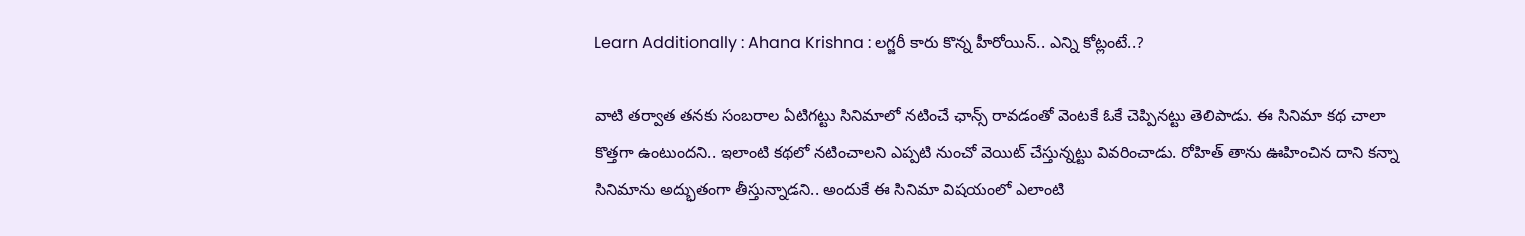Learn Additionally : Ahana Krishna : లగ్జరీ కారు కొన్న హీరోయిన్.. ఎన్ని కోట్లంటే..?

వాటి తర్వాత తనకు సంబరాల ఏటిగట్టు సినిమాలో నటించే ఛాన్స్ రావడంతో వెంటకే ఓకే చెప్పినట్టు తెలిపాడు. ఈ సినిమా కథ చాలా కొత్తగా ఉంటుందని.. ఇలాంటి కథలో నటించాలని ఎప్పటి నుంచో వెయిట్ చేస్తున్నట్టు వివరించాడు. రోహిత్ తాను ఊహించిన దాని కన్నా సినిమాను అద్భుతంగా తీస్తున్నాడని.. అందుకే ఈ సినిమా విషయంలో ఎలాంటి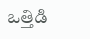ఒత్తిడి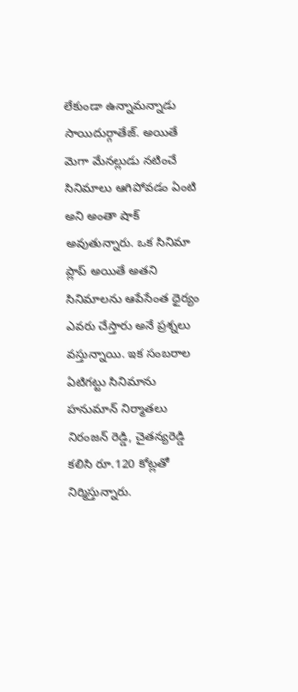లేకుండా ఉన్నామన్నాడు సాయిదుర్గాతేజ్. అయితే మెగా మేనల్లుడు నటించే సినిమాలు ఆగిపోవడం ఏంటి అని అంతా షాక్ అవుతున్నారు. ఒక సినిమా ప్లాప్ అయితే అతని సినిమాలను ఆపేసేంత ధైర్యం ఎవరు చేస్తారు అనే ప్రశ్నలు వస్తున్నాయి. ఇక సంబరాల ఏటిగట్టు సినిమాను హనుమాన్ నిర్మాతలు నిరంజన్ రెడ్డి, చైతన్యరెడ్డి కలిసి రూ.120 కోట్లతో నిర్మిస్తున్నారు.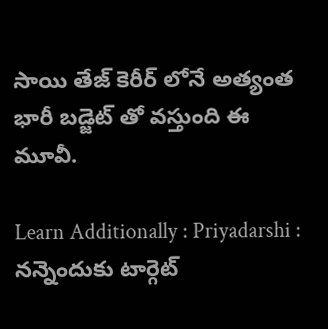సాయి తేజ్ కెరీర్ లోనే అత్యంత భారీ బడ్జెట్ తో వస్తుంది ఈ మూవీ.

Learn Additionally : Priyadarshi : నన్నెందుకు టార్గెట్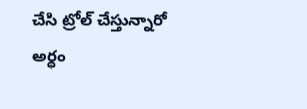చేసి ట్రోల్ చేస్తున్నారో అర్ధం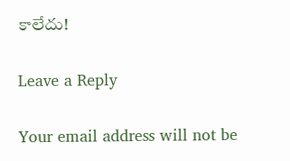కాలేదు!

Leave a Reply

Your email address will not be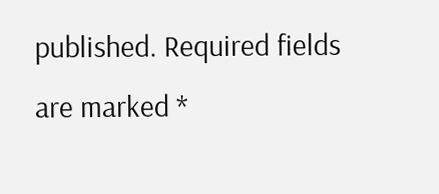published. Required fields are marked *